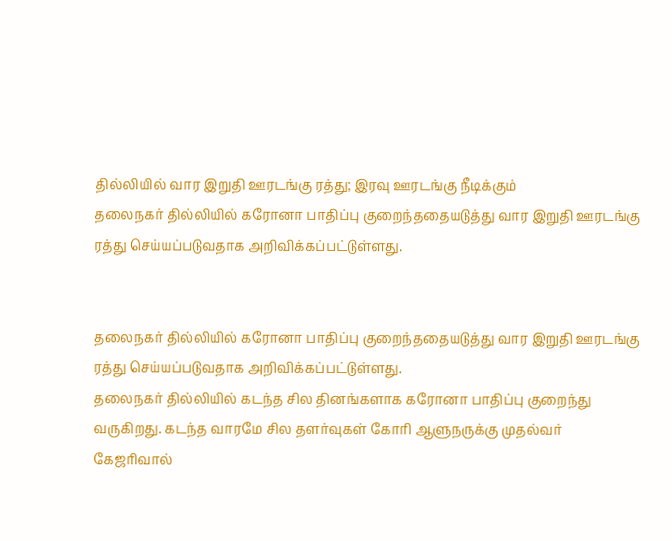தில்லியில் வார இறுதி ஊரடங்கு ரத்து; இரவு ஊரடங்கு நீடிக்கும்
தலைநகர் தில்லியில் கரோனா பாதிப்பு குறைந்ததையடுத்து வார இறுதி ஊரடங்கு ரத்து செய்யப்படுவதாக அறிவிக்கப்பட்டுள்ளது.


தலைநகர் தில்லியில் கரோனா பாதிப்பு குறைந்ததையடுத்து வார இறுதி ஊரடங்கு ரத்து செய்யப்படுவதாக அறிவிக்கப்பட்டுள்ளது.
தலைநகர் தில்லியில் கடந்த சில தினங்களாக கரோனா பாதிப்பு குறைந்து வருகிறது. கடந்த வாரமே சில தளர்வுகள் கோரி ஆளுநருக்கு முதல்வர் கேஜரிவால்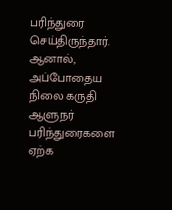பரிந்துரை செய்திருந்தார். ஆனால், அப்போதைய நிலை கருதி ஆளுநர் பரிந்துரைகளை ஏற்க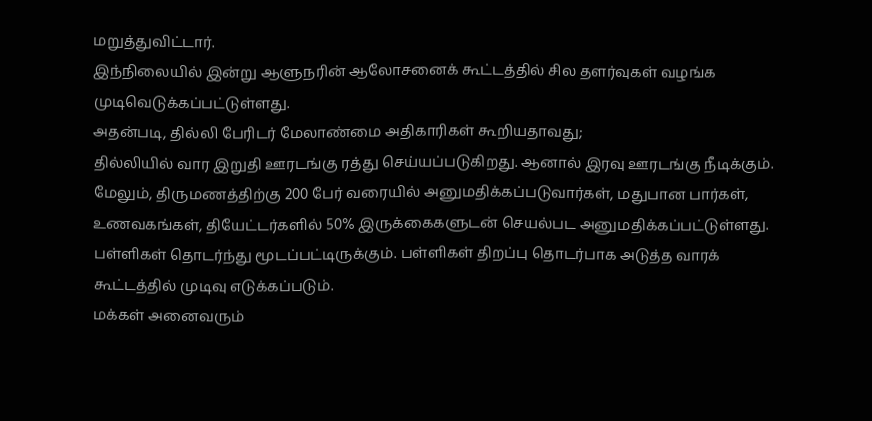மறுத்துவிட்டார்.
இந்நிலையில் இன்று ஆளுநரின் ஆலோசனைக் கூட்டத்தில் சில தளர்வுகள் வழங்க முடிவெடுக்கப்பட்டுள்ளது.
அதன்படி, தில்லி பேரிடர் மேலாண்மை அதிகாரிகள் கூறியதாவது;
தில்லியில் வார இறுதி ஊரடங்கு ரத்து செய்யப்படுகிறது. ஆனால் இரவு ஊரடங்கு நீடிக்கும். மேலும், திருமணத்திற்கு 200 பேர் வரையில் அனுமதிக்கப்படுவார்கள், மதுபான பார்கள், உணவகங்கள், தியேட்டர்களில் 50% இருக்கைகளுடன் செயல்பட அனுமதிக்கப்பட்டுள்ளது. பள்ளிகள் தொடர்ந்து மூடப்பட்டிருக்கும். பள்ளிகள் திறப்பு தொடர்பாக அடுத்த வாரக் கூட்டத்தில் முடிவு எடுக்கப்படும்.
மக்கள் அனைவரும்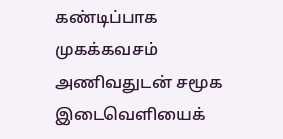கண்டிப்பாக முகக்கவசம் அணிவதுடன் சமூக இடைவெளியைக்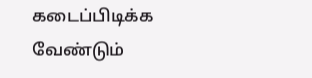கடைப்பிடிக்க வேண்டும்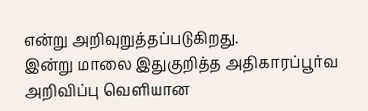என்று அறிவுறுத்தப்படுகிறது.
இன்று மாலை இதுகுறித்த அதிகாரப்பூர்வ அறிவிப்பு வெளியான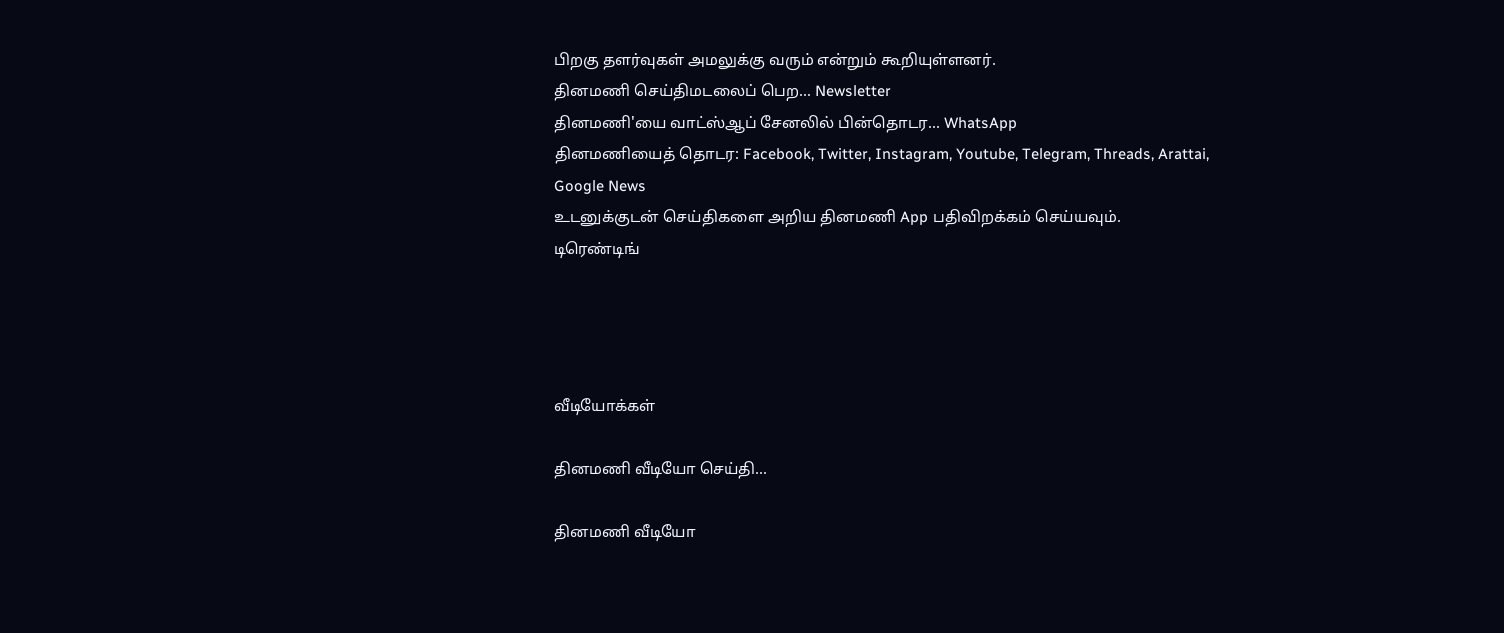பிறகு தளர்வுகள் அமலுக்கு வரும் என்றும் கூறியுள்ளனர்.
தினமணி செய்திமடலைப் பெற... Newsletter
தினமணி'யை வாட்ஸ்ஆப் சேனலில் பின்தொடர... WhatsApp
தினமணியைத் தொடர: Facebook, Twitter, Instagram, Youtube, Telegram, Threads, Arattai, Google News
உடனுக்குடன் செய்திகளை அறிய தினமணி App பதிவிறக்கம் செய்யவும்.
டிரெண்டிங்




வீடியோக்கள்

தினமணி வீடியோ செய்தி...

தினமணி வீடியோ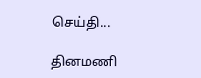செய்தி...

தினமணி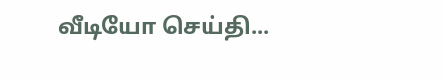வீடியோ செய்தி...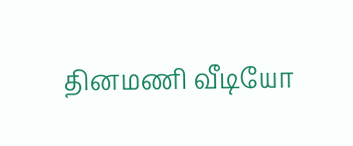தினமணி வீடியோ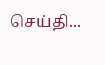செய்தி...